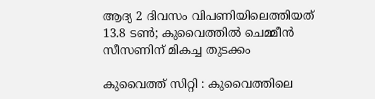ആദ്യ 2 ദിവസം വിപണിയിലെത്തിയത് 13.8 ടൺ; കുവൈത്തിൽ ചെമ്മീൻ സീസണിന് മികച്ച തുടക്കം

കുവൈത്ത് സിറ്റി : കുവൈത്തിലെ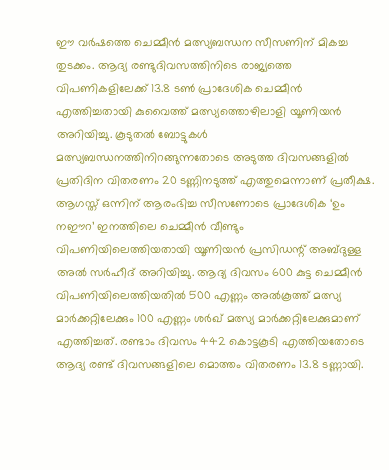ഈ വർഷത്തെ ചെമ്മീൻ മത്സ്യബന്ധന സീസണിന് മികച്ച തുടക്കം. ആദ്യ രണ്ടുദിവസത്തിനിടെ രാജ്യത്തെ വിപണികളിലേക്ക് 13.8 ടൺ പ്രാദേശിക ചെമ്മീൻ എത്തിച്ചതായി കുവൈത്ത് മത്സ്യത്തൊഴിലാളി യൂണിയൻ അറിയിച്ചു. കൂടുതൽ ബോട്ടുകൾ മത്സ്യബന്ധനത്തിനിറങ്ങുന്നതോടെ അടുത്ത ദിവസങ്ങളിൽ പ്രതിദിന വിതരണം 20 ടണ്ണിനടുത്ത് എത്തുമെന്നാണ് പ്രതീക്ഷ.
ആഗസ്ത് ഒന്നിന് ആരംഭിച്ച സീസണോടെ പ്രാദേശിക ‘ഉം നഈറ’ ഇനത്തിലെ ചെമ്മീൻ വീണ്ടും വിപണിയിലെത്തിയതായി യൂണിയൻ പ്രസിഡന്റ് അബ്ദുള്ള അൽ സർഹീദ് അറിയിച്ചു. ആദ്യ ദിവസം 600 കുട്ട ചെമ്മീൻ വിപണിയിലെത്തിയതിൽ 500 എണ്ണം അൽകൂത്ത് മത്സ്യ മാർക്കറ്റിലേക്കും 100 എണ്ണം ശർഖ് മത്സ്യ മാർക്കറ്റിലേക്കുമാണ് എത്തിച്ചത്. രണ്ടാം ദിവസം 442 കൊട്ടകൂടി എത്തിയതോടെ ആദ്യ രണ്ട് ദിവസങ്ങളിലെ മൊത്തം വിതരണം 13.8 ടണ്ണായി.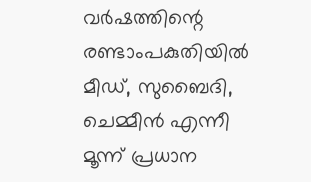വർഷത്തിന്റെ രണ്ടാംപകുതിയിൽ മീഡ്, സുബൈദി, ചെമ്മീൻ എന്നീ മൂന്ന് പ്രധാന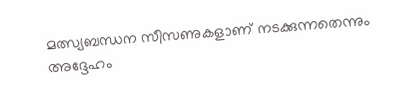മത്സ്യബന്ധന സീസണുകളാണ് നടക്കുന്നതെന്നും അദ്ദേഹം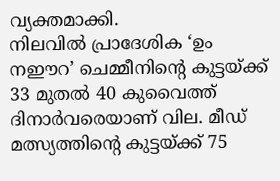വ്യക്തമാക്കി.
നിലവിൽ പ്രാദേശിക ‘ഉം നഈറ’ ചെമ്മീനിന്റെ കുട്ടയ്ക്ക് 33 മുതൽ 40 കുവൈത്ത് ദിനാർവരെയാണ് വില. മീഡ് മത്സ്യത്തിന്റെ കുട്ടയ്ക്ക് 75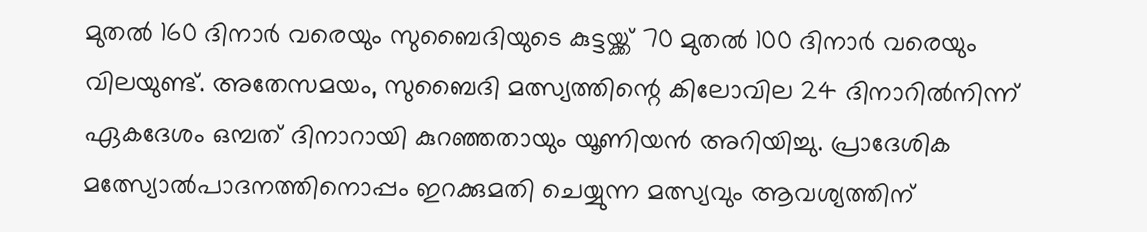മുതൽ 160 ദിനാർ വരെയും സുബൈദിയുടെ കുട്ടയ്ക്ക് 70 മുതൽ 100 ദിനാർ വരെയും വിലയുണ്ട്. അതേസമയം, സുബൈദി മത്സ്യത്തിന്റെ കിലോവില 24 ദിനാറിൽനിന്ന് ഏകദേശം ഒമ്പത് ദിനാറായി കുറഞ്ഞതായും യൂണിയൻ അറിയിച്ചു. പ്രാദേശിക മത്സ്യോൽപാദനത്തിനൊപ്പം ഇറക്കുമതി ചെയ്യുന്ന മത്സ്യവും ആവശ്യത്തിന്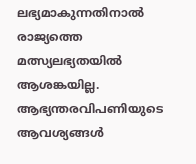ലഭ്യമാകുന്നതിനാൽ രാജ്യത്തെ മത്സ്യലഭ്യതയിൽ ആശങ്കയില്ല. ആഭ്യന്തരവിപണിയുടെ ആവശ്യങ്ങൾ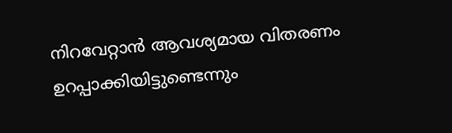നിറവേറ്റാൻ ആവശ്യമായ വിതരണം ഉറപ്പാക്കിയിട്ടുണ്ടെന്നും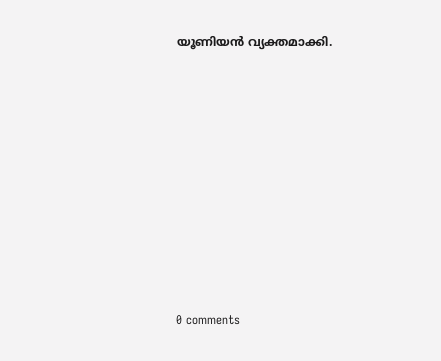യൂണിയൻ വ്യക്തമാക്കി.









0 comments